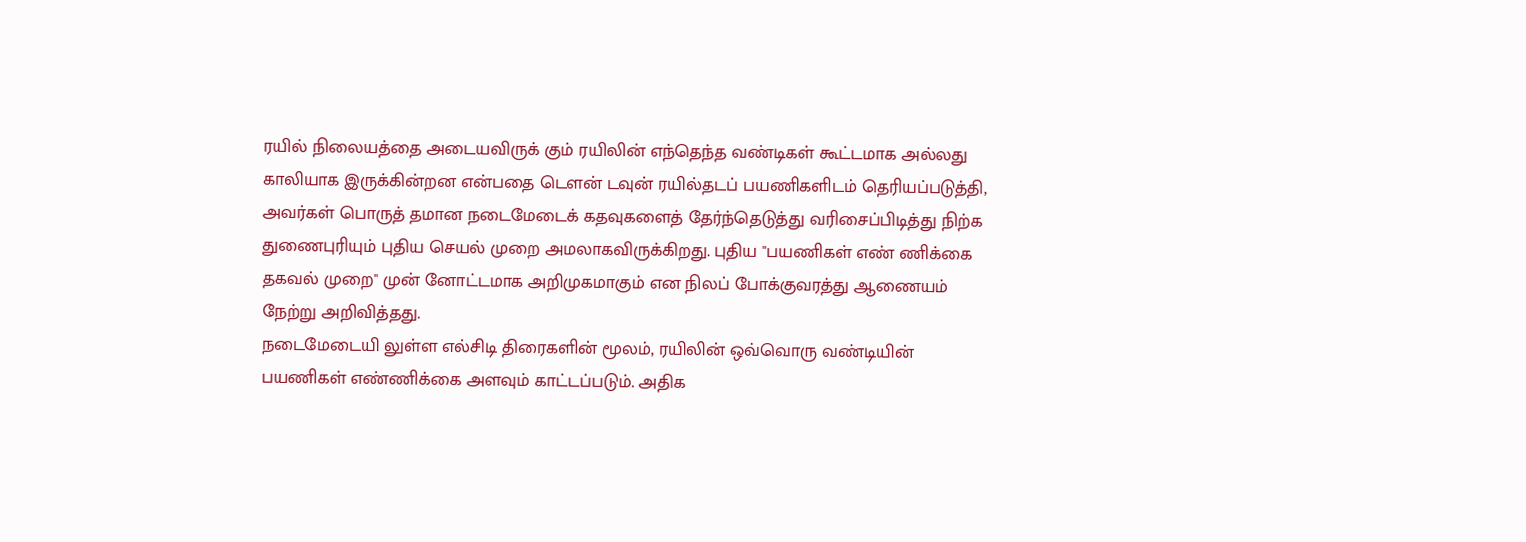ரயில் நிலையத்தை அடையவிருக் கும் ரயிலின் எந்தெந்த வண்டிகள் கூட்டமாக அல்லது காலியாக இருக்கின்றன என்பதை டௌன் டவுன் ரயில்தடப் பயணிகளிடம் தெரியப்படுத்தி, அவர்கள் பொருத் தமான நடைமேடைக் கதவுகளைத் தேர்ந்தெடுத்து வரிசைப்பிடித்து நிற்க துணைபுரியும் புதிய செயல் முறை அமலாகவிருக்கிறது. புதிய "பயணிகள் எண் ணிக்கை தகவல் முறை" முன் னோட்டமாக அறிமுகமாகும் என நிலப் போக்குவரத்து ஆணையம் நேற்று அறிவித்தது.
நடைமேடையி லுள்ள எல்சிடி திரைகளின் மூலம், ரயிலின் ஒவ்வொரு வண்டியின் பயணிகள் எண்ணிக்கை அளவும் காட்டப்படும். அதிக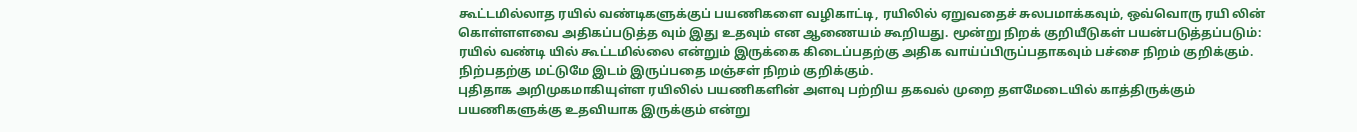கூட்டமில்லாத ரயில் வண்டிகளுக்குப் பயணிகளை வழிகாட்டி, ரயிலில் ஏறுவதைச் சுலபமாக்கவும், ஒவ்வொரு ரயி லின் கொள்ளளவை அதிகப்படுத்த வும் இது உதவும் என ஆணையம் கூறியது. மூன்று நிறக் குறியீடுகள் பயன்படுத்தப்படும்: ரயில் வண்டி யில் கூட்டமில்லை என்றும் இருக்கை கிடைப்பதற்கு அதிக வாய்ப்பிருப்பதாகவும் பச்சை நிறம் குறிக்கும். நிற்பதற்கு மட்டுமே இடம் இருப்பதை மஞ்சள் நிறம் குறிக்கும்.
புதிதாக அறிமுகமாகியுள்ள ரயிலில் பயணிகளின் அளவு பற்றிய தகவல் முறை தளமேடையில் காத்திருக்கும் பயணிகளுக்கு உதவியாக இருக்கும் என்று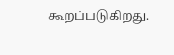கூறப்படுகிறது.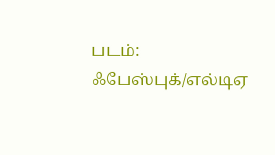படம்: ஃபேஸ்புக்/எல்டிஏ